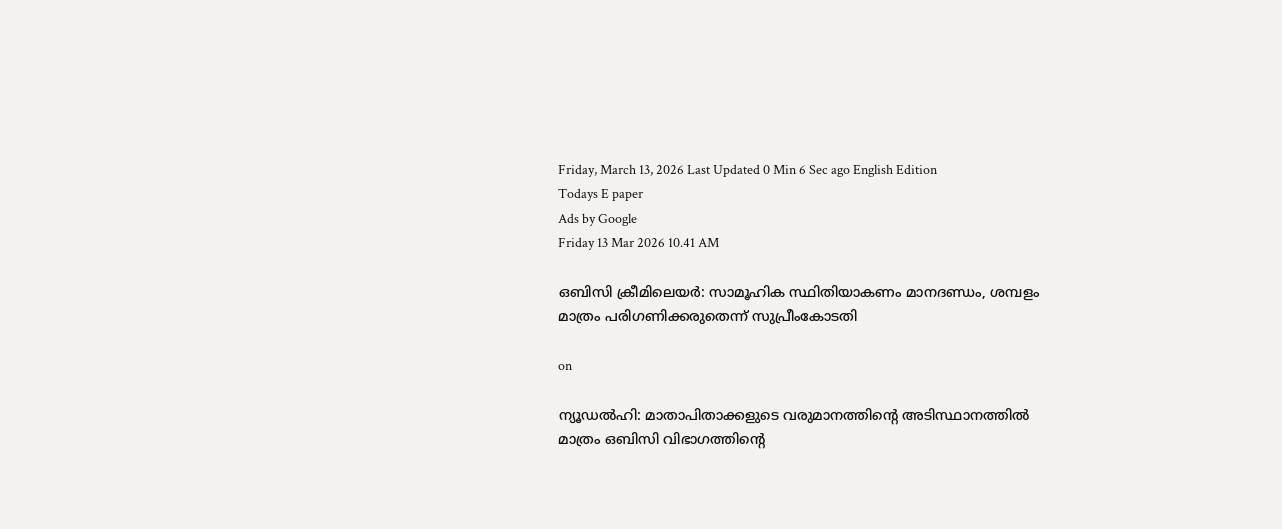Friday, March 13, 2026 Last Updated 0 Min 6 Sec ago English Edition
Todays E paper
Ads by Google
Friday 13 Mar 2026 10.41 AM

ഒബിസി ക്രീമിലെയര്‍: സാമൂഹിക സ്ഥിതിയാകണം മാനദണ്ഡം, ശമ്പളം മാത്രം പരിഗണിക്കരുതെന്ന് സുപ്രീംകോടതി

on

ന്യൂഡല്‍ഹി: മാതാപിതാക്കളുടെ വരുമാനത്തിന്റെ അടിസ്ഥാനത്തില്‍ മാത്രം ഒബിസി വിഭാഗത്തിന്റെ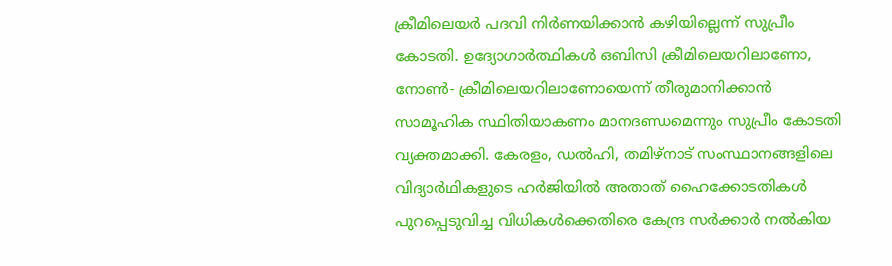ക്രീമിലെയര്‍ പദവി നിര്‍ണയിക്കാന്‍ കഴിയില്ലെന്ന് സുപ്രീം കോടതി. ഉദ്യോഗാര്‍ത്ഥികള്‍ ഒബിസി ക്രീമിലെയറിലാണോ, നോണ്‍- ക്രീമിലെയറിലാണോയെന്ന് തീരുമാനിക്കാന്‍ സാമൂഹിക സ്ഥിതിയാകണം മാനദണ്ഡമെന്നും സുപ്രീം കോടതി വ്യക്തമാക്കി. കേരളം, ഡല്‍ഹി, തമിഴ്‌നാട് സംസ്ഥാനങ്ങളിലെ വിദ്യാര്‍ഥികളുടെ ഹര്‍ജിയില്‍ അതാത് ഹൈക്കോടതികള്‍ പുറപ്പെടുവിച്ച വിധികള്‍ക്കെതിരെ കേന്ദ്ര സര്‍ക്കാര്‍ നല്‍കിയ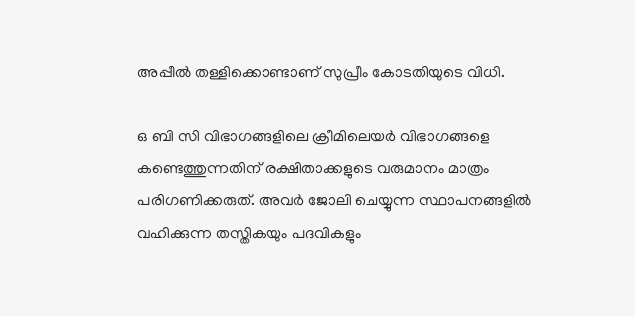അപ്പീല്‍ തള്ളിക്കൊണ്ടാണ് സുപ്രീം കോടതിയുടെ വിധി.

ഒ ബി സി വിഭാഗങ്ങളിലെ ക്രീമിലെയര്‍ വിഭാഗങ്ങളെ കണ്ടെത്തുന്നതിന് രക്ഷിതാക്കളുടെ വരുമാനം മാത്രം പരിഗണിക്കരുത്. അവര്‍ ജോലി ചെയ്യുന്ന സ്ഥാപനങ്ങളില്‍ വഹിക്കുന്ന തസ്തികയും പദവികളും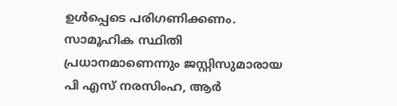ഉള്‍പ്പെടെ പരിഗണിക്കണം. സാമൂഹിക സ്ഥിതി പ്രധാനമാണെന്നും ജസ്റ്റിസുമാരായ പി എസ് നരസിംഹ, ആര്‍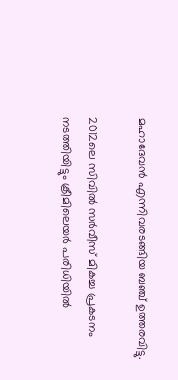മഹാദേവന്‍ എന്നിവരടങ്ങിയ ബഞ്ച് ഉത്തരവിട്ടു.

2012ലെ സിവില്‍ സര്‍വീസ് മികച്ച പ്രകടനം നടത്തിയിട്ടും ക്രീമിലെയര്‍ പരിധിയില്‍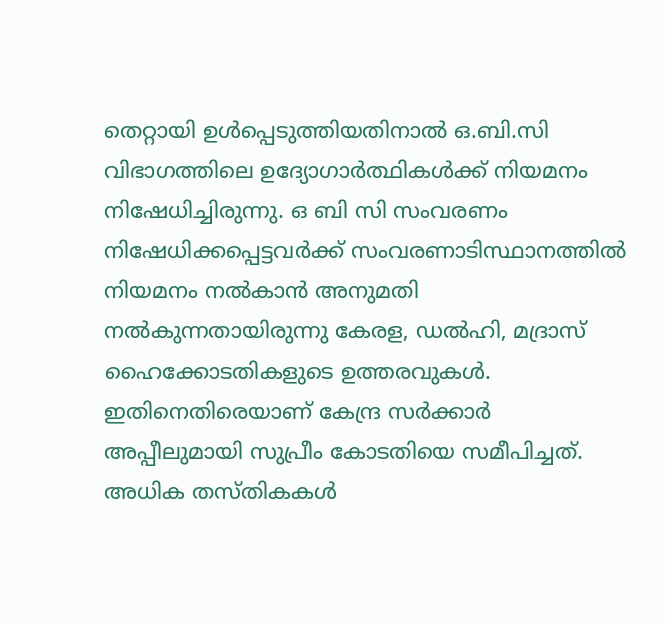തെറ്റായി ഉള്‍പ്പെടുത്തിയതിനാല്‍ ഒ.ബി.സി വിഭാഗത്തിലെ ഉദ്യോഗാര്‍ത്ഥികള്‍ക്ക് നിയമനം നിഷേധിച്ചിരുന്നു. ഒ ബി സി സംവരണം നിഷേധിക്കപ്പെട്ടവര്‍ക്ക് സംവരണാടിസ്ഥാനത്തില്‍ നിയമനം നല്‍കാന്‍ അനുമതി നല്‍കുന്നതായിരുന്നു കേരള, ഡല്‍ഹി, മദ്രാസ് ഹൈക്കോടതികളുടെ ഉത്തരവുകള്‍. ഇതിനെതിരെയാണ് കേന്ദ്ര സര്‍ക്കാര്‍ അപ്പീലുമായി സുപ്രീം കോടതിയെ സമീപിച്ചത്. അധിക തസ്തികകള്‍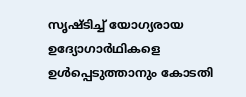സൃഷ്ടിച്ച് യോഗ്യരായ ഉദ്യോഗാര്‍ഥികളെ ഉള്‍പ്പെടുത്താനും കോടതി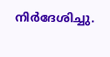നിര്‍ദേശിച്ചു.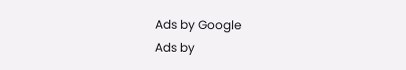Ads by Google
Ads by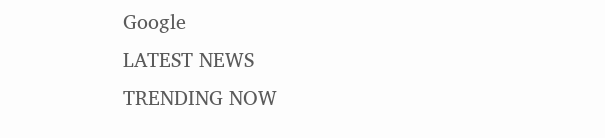Google
LATEST NEWS
TRENDING NOW